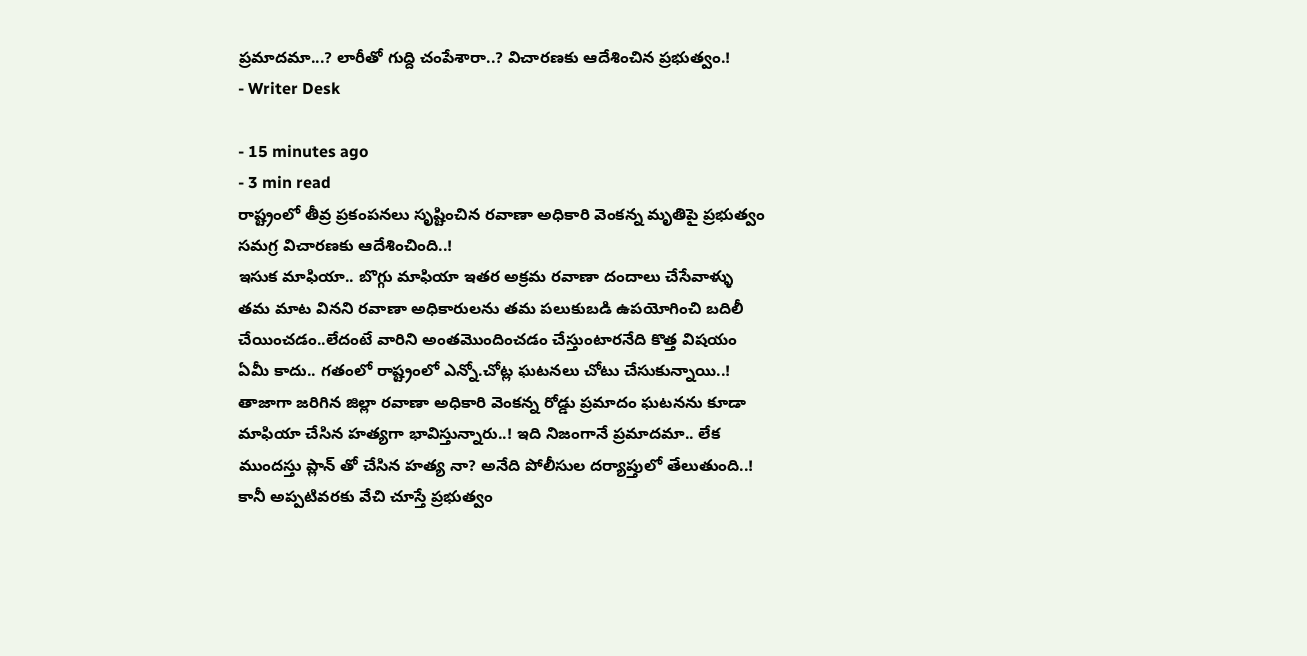ప్రమాదమా...? లారీతో గుద్ది చంపేశారా..? విచారణకు ఆదేశించిన ప్రభుత్వం.!
- Writer Desk

- 15 minutes ago
- 3 min read
రాష్ట్రంలో తీవ్ర ప్రకంపనలు సృష్టించిన రవాణా అధికారి వెంకన్న మృతిపై ప్రభుత్వం సమగ్ర విచారణకు ఆదేశించింది..!
ఇసుక మాఫియా.. బొగ్గు మాఫియా ఇతర అక్రమ రవాణా దందాలు చేసేవాళ్ళు తమ మాట వినని రవాణా అధికారులను తమ పలుకుబడి ఉపయోగించి బదిలీ చేయించడం..లేదంటే వారిని అంతమొందించడం చేస్తుంటారనేది కొత్త విషయం ఏమీ కాదు.. గతంలో రాష్ట్రంలో ఎన్నో.చోట్ల ఘటనలు చోటు చేసుకున్నాయి..!
తాజాగా జరిగిన జిల్లా రవాణా అధికారి వెంకన్న రోడ్డు ప్రమాదం ఘటనను కూడా మాఫియా చేసిన హత్యగా భావిస్తున్నారు..! ఇది నిజంగానే ప్రమాదమా.. లేక ముందస్తు ప్లాన్ తో చేసిన హత్య నా? అనేది పోలీసుల దర్యాప్తులో తేలుతుంది..! కానీ అప్పటివరకు వేచి చూస్తే ప్రభుత్వం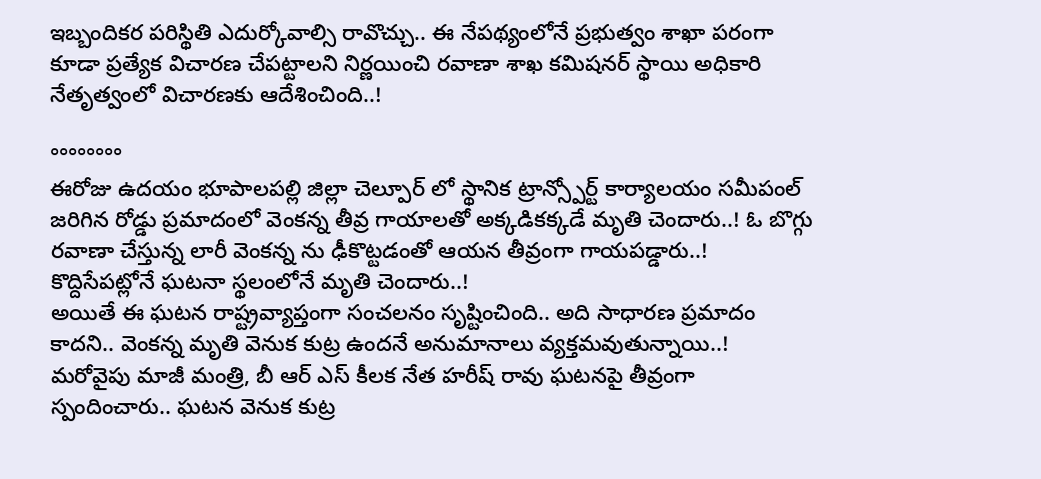ఇబ్బందికర పరిస్థితి ఎదుర్కోవాల్సి రావొచ్చు.. ఈ నేపథ్యంలోనే ప్రభుత్వం శాఖా పరంగా కూడా ప్రత్యేక విచారణ చేపట్టాలని నిర్ణయించి రవాణా శాఖ కమిషనర్ స్థాయి అధికారి నేతృత్వంలో విచారణకు ఆదేశించింది..!

°°°°°°°°
ఈరోజు ఉదయం భూపాలపల్లి జిల్లా చెల్పూర్ లో స్థానిక ట్రాన్స్పోర్ట్ కార్యాలయం సమీపంల్ జరిగిన రోడ్డు ప్రమాదంలో వెంకన్న తీవ్ర గాయాలతో అక్కడికక్కడే మృతి చెందారు..! ఓ బొగ్గు రవాణా చేస్తున్న లారీ వెంకన్న ను ఢీకొట్టడంతో ఆయన తీవ్రంగా గాయపడ్డారు..! కొద్దిసేపట్లోనే ఘటనా స్థలంలోనే మృతి చెందారు..!
అయితే ఈ ఘటన రాష్ట్రవ్యాప్తంగా సంచలనం సృష్టించింది.. అది సాధారణ ప్రమాదం కాదని.. వెంకన్న మృతి వెనుక కుట్ర ఉందనే అనుమానాలు వ్యక్తమవుతున్నాయి..!
మరోవైపు మాజీ మంత్రి, బీ ఆర్ ఎస్ కీలక నేత హరీష్ రావు ఘటనపై తీవ్రంగా స్పందించారు.. ఘటన వెనుక కుట్ర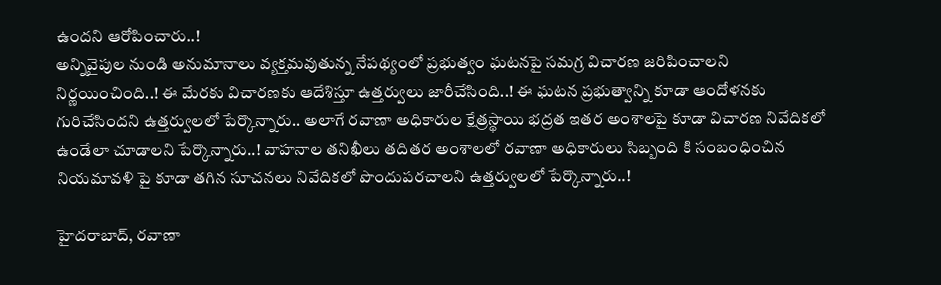ఉందని ఆరోపించారు..!
అన్నివైపుల నుండి అనుమానాలు వ్యక్తమవుతున్న నేపథ్యంలో ప్రభుత్వం ఘటనపై సమగ్ర విచారణ జరిపించాలని నిర్ణయించింది..! ఈ మేరకు విచారణకు ఆదేశిస్తూ ఉత్తర్వులు జారీచేసింది..! ఈ ఘటన ప్రభుత్వాన్ని కూడా ఆందోళనకు గురిచేసిందని ఉత్తర్వులలో పేర్కొన్నారు.. అలాగే రవాణా అధికారుల క్షేత్రస్థాయి భద్రత ఇతర అంశాలపై కూడా విచారణ నివేదికలో ఉండేలా చూడాలని పేర్కొన్నారు..! వాహనాల తనిఖీలు తదితర అంశాలలో రవాణా అధికారులు సిబ్బంది కి సంబంధించిన నియమావళి పై కూడా తగిన సూచనలు నివేదికలో పొందుపరచాలని ఉత్తర్వులలో పేర్కొన్నారు..!

హైదరాబాద్, రవాణా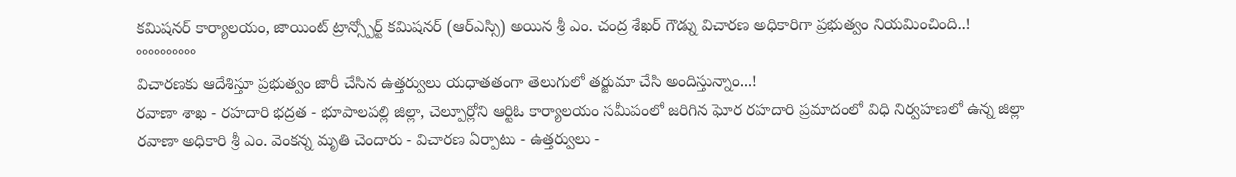కమిషనర్ కార్యాలయం, జాయింట్ ట్రాన్స్పోర్ట్ కమిషనర్ (ఆర్ఎస్సి) అయిన శ్రీ ఎం. చంద్ర శేఖర్ గౌడ్ను విచారణ అధికారిగా ప్రభుత్వం నియమించింది..!
°°°°°°°°°°
విచారణకు ఆదేశిస్తూ ప్రభుత్వం జారీ చేసిన ఉత్తర్వులు యధాతతంగా తెలుగులో తర్జుమా చేసి అందిస్తున్నాం...!
రవాణా శాఖ - రహదారి భద్రత - భూపాలపల్లి జిల్లా, చెల్పూర్లోని ఆర్టిఓ కార్యాలయం సమీపంలో జరిగిన ఘోర రహదారి ప్రమాదంలో విధి నిర్వహణలో ఉన్న జిల్లా రవాణా అధికారి శ్రీ ఎం. వెంకన్న మృతి చెందారు - విచారణ ఏర్పాటు - ఉత్తర్వులు -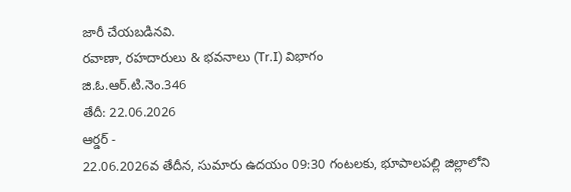జారీ చేయబడినవి.
రవాణా, రహదారులు & భవనాలు (Tr.I) విభాగం
జి.ఓ.ఆర్.టి.నెం.346
తేదీ: 22.06.2026
ఆర్డర్ -
22.06.2026వ తేదీన, సుమారు ఉదయం 09:30 గంటలకు, భూపాలపల్లి జిల్లాలోని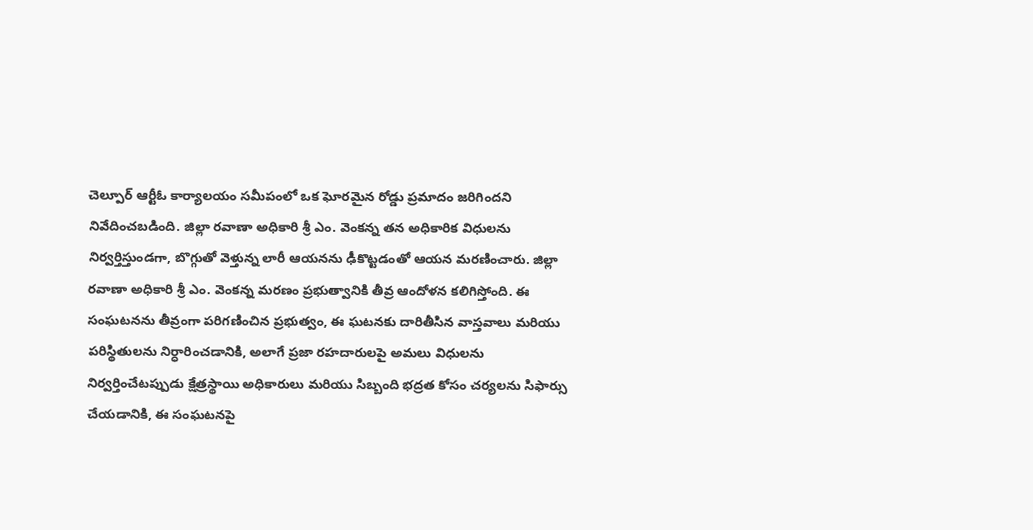చెల్పూర్ ఆర్టీఓ కార్యాలయం సమీపంలో ఒక ఘోరమైన రోడ్డు ప్రమాదం జరిగిందని నివేదించబడింది. జిల్లా రవాణా అధికారి శ్రీ ఎం. వెంకన్న తన అధికారిక విధులను నిర్వర్తిస్తుండగా, బొగ్గుతో వెళ్తున్న లారీ ఆయనను ఢీకొట్టడంతో ఆయన మరణించారు. జిల్లా రవాణా అధికారి శ్రీ ఎం. వెంకన్న మరణం ప్రభుత్వానికి తీవ్ర ఆందోళన కలిగిస్తోంది. ఈ సంఘటనను తీవ్రంగా పరిగణించిన ప్రభుత్వం, ఈ ఘటనకు దారితీసిన వాస్తవాలు మరియు పరిస్థితులను నిర్ధారించడానికి, అలాగే ప్రజా రహదారులపై అమలు విధులను నిర్వర్తించేటప్పుడు క్షేత్రస్థాయి అధికారులు మరియు సిబ్బంది భద్రత కోసం చర్యలను సిఫార్సు చేయడానికి, ఈ సంఘటనపై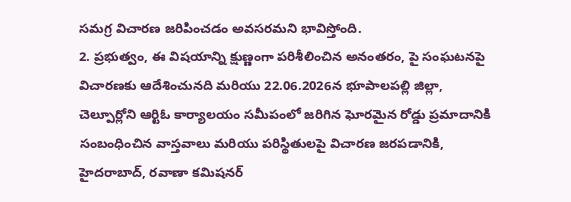సమగ్ర విచారణ జరిపించడం అవసరమని భావిస్తోంది.
2. ప్రభుత్వం, ఈ విషయాన్ని క్షుణ్ణంగా పరిశీలించిన అనంతరం, పై సంఘటనపై విచారణకు ఆదేశించునది మరియు 22.06.2026న భూపాలపల్లి జిల్లా, చెల్పూర్లోని ఆర్టిఓ కార్యాలయం సమీపంలో జరిగిన ఘోరమైన రోడ్డు ప్రమాదానికి సంబంధించిన వాస్తవాలు మరియు పరిస్థితులపై విచారణ జరపడానికి, హైదరాబాద్, రవాణా కమిషనర్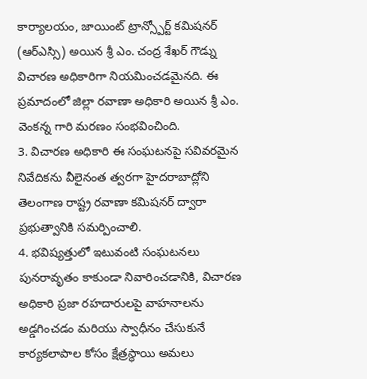కార్యాలయం, జాయింట్ ట్రాన్స్పోర్ట్ కమిషనర్ (ఆర్ఎస్సి) అయిన శ్రీ ఎం. చంద్ర శేఖర్ గౌడ్ను విచారణ అధికారిగా నియమించడమైనది. ఈ ప్రమాదంలో జిల్లా రవాణా అధికారి అయిన శ్రీ ఎం. వెంకన్న గారి మరణం సంభవించింది.
3. విచారణ అధికారి ఈ సంఘటనపై సవివరమైన నివేదికను వీలైనంత త్వరగా హైదరాబాద్లోని తెలంగాణ రాష్ట్ర రవాణా కమిషనర్ ద్వారా ప్రభుత్వానికి సమర్పించాలి.
4. భవిష్యత్తులో ఇటువంటి సంఘటనలు పునరావృతం కాకుండా నివారించడానికి, విచారణ అధికారి ప్రజా రహదారులపై వాహనాలను అడ్డగించడం మరియు స్వాధీనం చేసుకునే కార్యకలాపాల కోసం క్షేత్రస్థాయి అమలు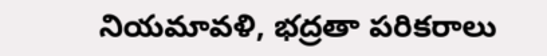నియమావళి, భద్రతా పరికరాలు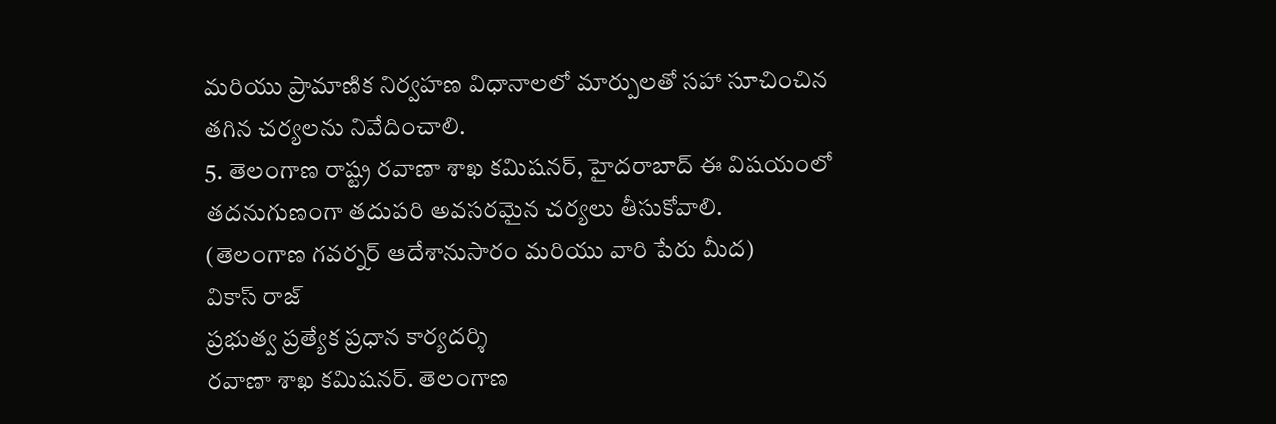మరియు ప్రామాణిక నిర్వహణ విధానాలలో మార్పులతో సహా సూచించిన తగిన చర్యలను నివేదించాలి.
5. తెలంగాణ రాష్ట్ర రవాణా శాఖ కమిషనర్, హైదరాబాద్ ఈ విషయంలో తదనుగుణంగా తదుపరి అవసరమైన చర్యలు తీసుకోవాలి.
(తెలంగాణ గవర్నర్ ఆదేశానుసారం మరియు వారి పేరు మీద)
వికాస్ రాజ్
ప్రభుత్వ ప్రత్యేక ప్రధాన కార్యదర్శి
రవాణా శాఖ కమిషనర్. తెలంగాణ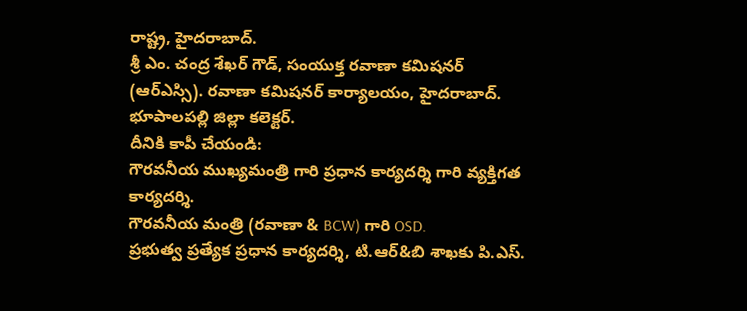రాష్ట్ర, హైదరాబాద్.
శ్రీ ఎం. చంద్ర శేఖర్ గౌడ్, సంయుక్త రవాణా కమిషనర్ (ఆర్ఎస్సి). రవాణా కమిషనర్ కార్యాలయం, హైదరాబాద్.
భూపాలపల్లి జిల్లా కలెక్టర్.
దీనికి కాపీ చేయండి:
గౌరవనీయ ముఖ్యమంత్రి గారి ప్రధాన కార్యదర్శి గారి వ్యక్తిగత కార్యదర్శి.
గౌరవనీయ మంత్రి (రవాణా & BCW) గారి OSD.
ప్రభుత్వ ప్రత్యేక ప్రధాన కార్యదర్శి, టి.ఆర్&బి శాఖకు పి.ఎస్.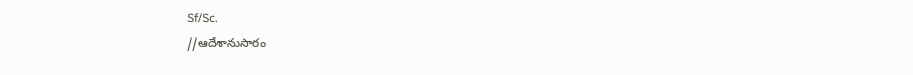Sf/Sc.
//ఆదేశానుసారం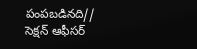పంపబడినది//
సెక్షన్ ఆఫీసర్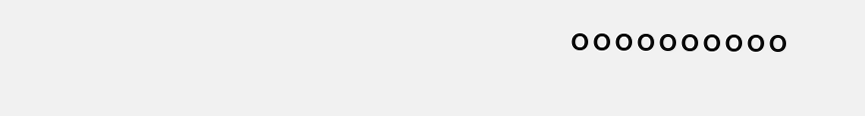°°°°°°°°°°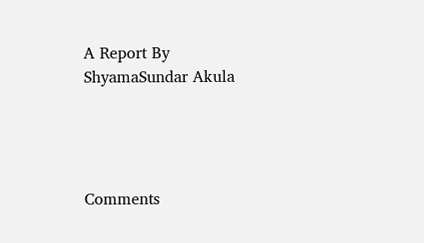A Report By
ShyamaSundar Akula




Comments